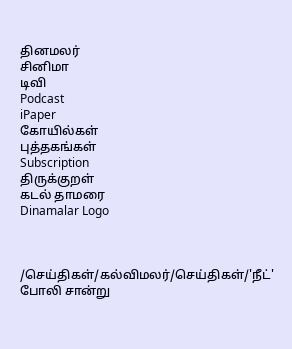தினமலர்
சினிமா
டிவி
Podcast
iPaper
கோயில்கள்
புத்தகங்கள்
Subscription
திருக்குறள்
கடல் தாமரை
Dinamalar Logo



/செய்திகள்/கல்விமலர்/செய்திகள்/'நீட்' போலி சான்று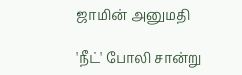ஜாமின் அனுமதி

'நீட்' போலி சான்று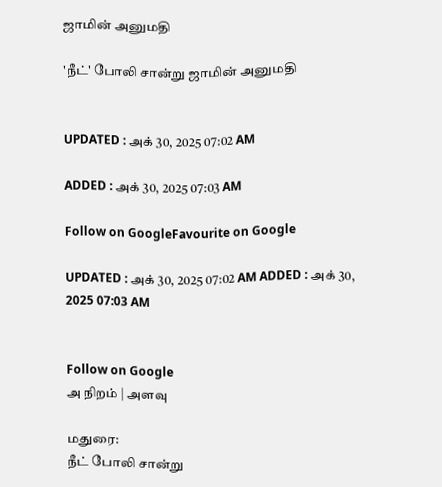ஜாமின் அனுமதி

'நீட்' போலி சான்று ஜாமின் அனுமதி


UPDATED : அக் 30, 2025 07:02 AM

ADDED : அக் 30, 2025 07:03 AM

Follow on GoogleFavourite on Google

UPDATED : அக் 30, 2025 07:02 AM ADDED : அக் 30, 2025 07:03 AM


Follow on Google
அ நிறம் | அளவு

மதுரை:
நீட் போலி சான்று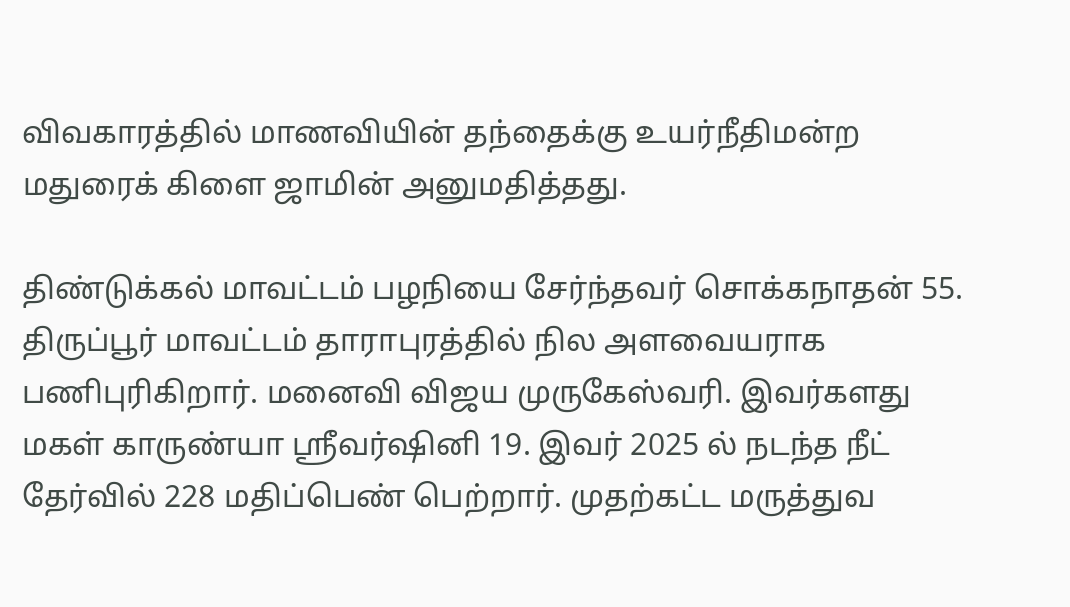விவகாரத்தில் மாணவியின் தந்தைக்கு உயர்நீதிமன்ற மதுரைக் கிளை ஜாமின் அனுமதித்தது.

திண்டுக்கல் மாவட்டம் பழநியை சேர்ந்தவர் சொக்கநாதன் 55. திருப்பூர் மாவட்டம் தாராபுரத்தில் நில அளவையராக பணிபுரிகிறார். மனைவி விஜய முருகேஸ்வரி. இவர்களது மகள் காருண்யா ஸ்ரீவர்ஷினி 19. இவர் 2025 ல் நடந்த நீட் தேர்வில் 228 மதிப்பெண் பெற்றார். முதற்கட்ட மருத்துவ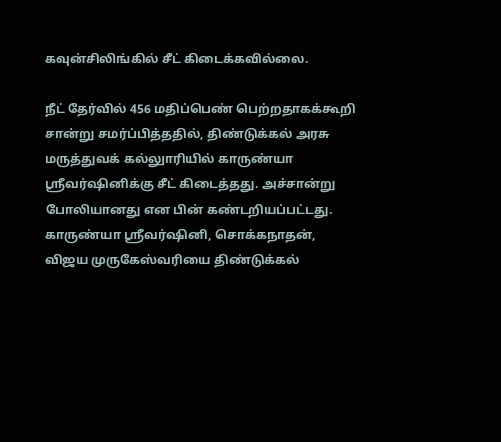கவுன்சிலிங்கில் சீட் கிடைக்கவில்லை.

நீட் தேர்வில் 456 மதிப்பெண் பெற்றதாகக்கூறி சான்று சமர்ப்பித்ததில், திண்டுக்கல் அரசு மருத்துவக் கல்லுாரியில் காருண்யா ஸ்ரீவர்ஷினிக்கு சீட் கிடைத்தது. அச்சான்று போலியானது என பின் கண்டறியப்பட்டது. காருண்யா ஸ்ரீவர்ஷினி, சொக்கநாதன், விஜய முருகேஸ்வரியை திண்டுக்கல்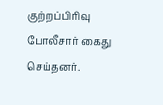குற்றப்பிரிவு போலீசார் கைது செய்தனர்.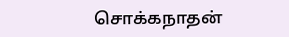சொக்கநாதன்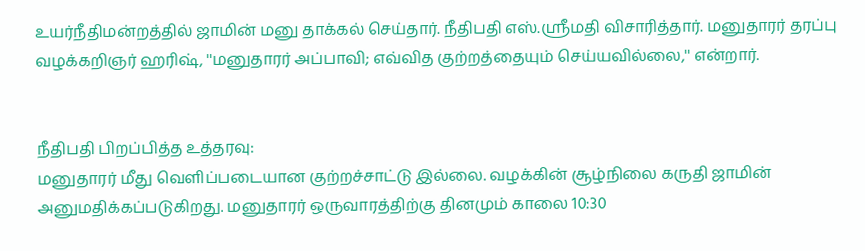உயர்நீதிமன்றத்தில் ஜாமின் மனு தாக்கல் செய்தார். நீதிபதி எஸ்.ஸ்ரீமதி விசாரித்தார். மனுதாரர் தரப்பு வழக்கறிஞர் ஹரிஷ், ''மனுதாரர் அப்பாவி; எவ்வித குற்றத்தையும் செய்யவில்லை,'' என்றார்.


நீதிபதி பிறப்பித்த உத்தரவு:
மனுதாரர் மீது வெளிப்படையான குற்றச்சாட்டு இல்லை. வழக்கின் சூழ்நிலை கருதி ஜாமின் அனுமதிக்கப்படுகிறது. மனுதாரர் ஒருவாரத்திற்கு தினமும் காலை 10:30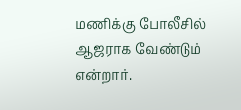மணிக்கு போலீசில் ஆஜராக வேண்டும் என்றார்.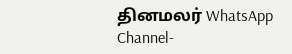தினமலர் WhatsApp Channel-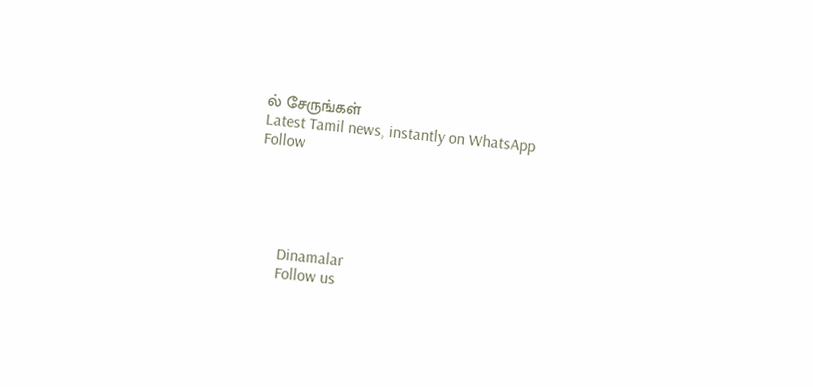ல் சேருங்கள்
Latest Tamil news, instantly on WhatsApp
Follow





      Dinamalar
      Follow us